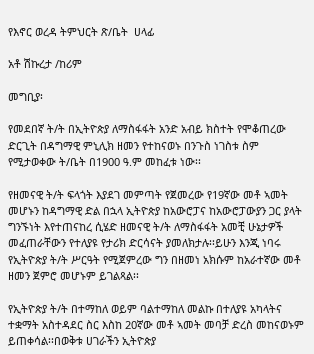የእኖር ወረዳ ትምህርት ጽ/ቤት  ሀላፊ

አቶ ሽኩረታ /ከሪም

መግቢያ፡

የመደበኛ ት/ት በኢትዮጵያ ለማስፋፋት አንድ አብይ ክስተት የሞቆጠረው ድርጊት በዳግማዊ ምኒሊክ ዘመን የተከናወኑ በንጉስ ነገስቱ ስም የሚታወቀው ት/ቤት በ1900 ዓ.ም መከፈቱ ነው፡፡

የዘመናዊ ት/ት ፍላጎት እያደገ መምጣት የጀመረው የ19ኛው መቶ ኣመት መሆኑን ከዳግማዊ ድል በኋላ ኢትዮጵያ ከአውሮፓና ከአውሮፓውያን ጋር ያላት ግንኙነት እየተጠናከረ ሲሄድ ዘመናዊ ት/ት ለማስፋፋት አመቺ ሁኔታዎች መፈጠራቸውን የተለያዩ የታሪክ ድርሳናት ያመለክታሉ፡፡ይሁን እንጂ ነባሩ የኢትዮጵያ ት/ት ሥርዓት የሚጀምረው ግን በዘመነ አክሱም ከአራተኛው መቶ ዘመን ጀምሮ መሆኑም ይገልጻል፡፡

የኢትዮጵያ ት/ት በተማከለ ወይም ባልተማከለ መልኩ በተለያዩ አካላትና ተቋማት አስተዳደር ስር እስከ 20ኛው መቶ ኣመት መባቻ ድረስ መከናወኑም ይጠቀሳል፡፡በወቅቱ ሀገራችን ኢትዮጵያ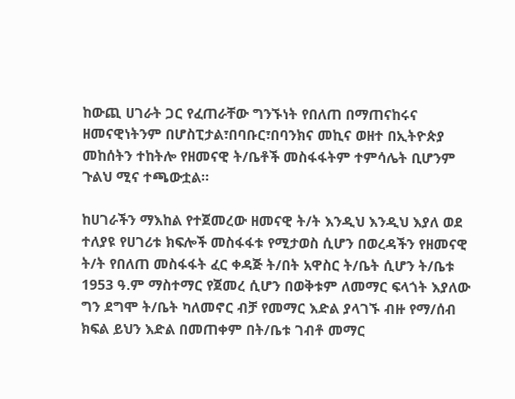ከውጪ ሀገራት ጋር የፈጠራቸው ግንኙነት የበለጠ በማጠናከሩና ዘመናዊነትንም በሆስፒታል፣በባቡር፣በባንክና መኪና ወዘተ በኢትዮጵያ መከሰትን ተከትሎ የዘመናዊ ት/ቤቶች መስፋፋትም ተምሳሌት ቢሆንም ጉልህ ሚና ተጫውቷል፡፡

ከሀገራችን ማእከል የተጀመረው ዘመናዊ ት/ት እንዲህ እንዲህ እያለ ወደ ተለያዩ የሀገሪቱ ክፍሎች መስፋፋቱ የሚታወስ ሲሆን በወረዳችን የዘመናዊ ት/ት የበለጠ መስፋፋት ፈር ቀዳጅ ት/በት አዋስር ት/ቤት ሲሆን ት/ቤቱ 1953 ዓ.ም ማስተማር የጀመረ ሲሆን በወቅቱም ለመማር ፍላጎት እያለው ግን ደግሞ ት/ቤት ካለመኖር ብቻ የመማር እድል ያላገኙ ብዙ የማ/ሰብ ክፍል ይህን እድል በመጠቀም በት/ቤቱ ገብቶ መማር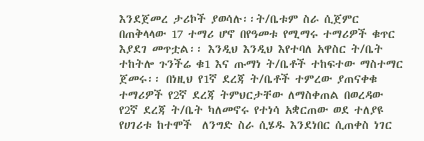እንደጀመረ ታሪኮች ያወሳሉ፡፡ት/ቤቱም ስራ ሲጀምር በጠቅላላው 17 ተማሪ ሆኖ በየዓመቱ የሚማሩ ተማሪዎች ቁጥር እያደገ መጥቷል፡፡ እንዲህ እንዲህ እየተባለ አዋስር ት/ቤት ተከትሎ ጉንችሬ ቁ1 እና ጡማነ ት/ቤቶች ተከፍተው ማስተማር ጀመሩ፡፡ በነዚህ የ1ኛ ደረጃ ት/ቤቶች ተምረው ያጠናቀቁ ተማሪዎች የ2ኛ ደረጃ ትምህርታቸው ለማስቀጠል በወረዳው የ2ኛ ደረጃ ት/ቤት ካለመኖሩ የተነሳ አቋርጠው ወደ ተለያዩ የሀገሪቱ ከተሞች  ለንግድ ስራ ሲሄዱ እንደነበር ሲጠቀስ ነገር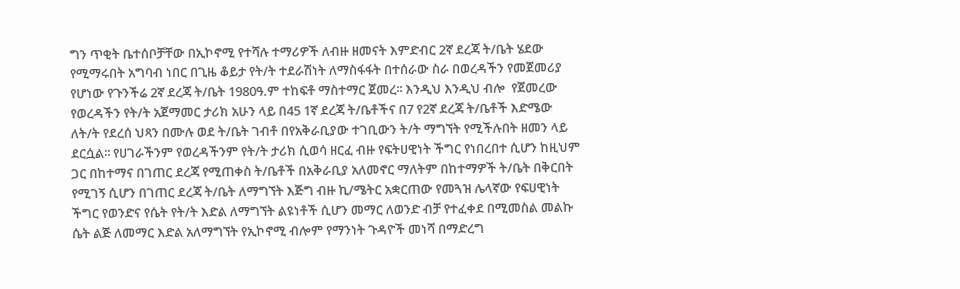ግን ጥቂት ቤተሰቦቻቸው በኢኮኖሚ የተሻሉ ተማሪዎች ለብዙ ዘመናት እምድብር 2ኛ ደረጃ ት/ቤት ሄደው የሚማሩበት አግባብ ነበር በጊዜ ቆይታ የት/ት ተደራሽነት ለማስፋፋት በተሰራው ስራ በወረዳችን የመጀመሪያ የሆነው የጉንችሬ 2ኛ ደረጃ ት/ቤት 1980ዓ.ም ተከፍቶ ማስተማር ጀመረ፡፡ እንዲህ እንዲህ ብሎ  የጀመረው የወረዳችን የት/ት አጀማመር ታሪክ አሁን ላይ በ45 1ኛ ደረጃ ት/ቤቶችና በ7 የ2ኛ ደረጃ ት/ቤቶች እድሜው ለት/ት የደረሰ ህጻን በሙሉ ወደ ት/ቤት ገብቶ በየአቅራቢያው ተገቢውን ት/ት ማግኘት የሚችሉበት ዘመን ላይ ደርሷል፡፡ የሀገራችንም የወረዳችንም የት/ት ታሪክ ሲወሳ ዘርፈ ብዙ የፍትሀዊነት ችግር የነበረበተ ሲሆን ከዚህም ጋር በከተማና በገጠር ደረጃ የሚጠቀስ ት/ቤቶች በአቅራቢያ አለመኖር ማለትም በከተማዎች ት/ቤት በቅርበት የሚገኝ ሲሆን በገጠር ደረጃ ት/ቤት ለማግኘት እጅግ ብዙ ኪ/ሜትር አቋርጠው የመጓዝ ሌላኛው የፍሀዊነት ችግር የወንድና የሴት የት/ት እድል ለማግኘት ልዩነቶች ሲሆን መማር ለወንድ ብቻ የተፈቀደ በሚመስል መልኩ ሴት ልጅ ለመማር እድል አለማግኘት የኢኮኖሚ ብሎም የማንነት ጉዳዮች መነሻ በማድረግ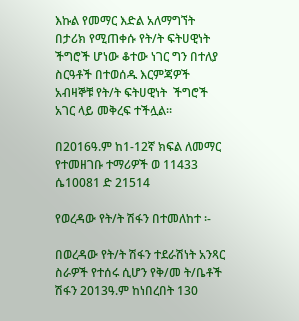እኩል የመማር እድል አለማግኘት በታሪክ የሚጠቀሱ የት/ት ፍትሀዊነት ችግሮች ሆነው ቆተው ነገር ግን በተለያ ስርዓቶች በተወሰዱ እርምጃዎች አብዛኞቹ የት/ት ፍትሀዊነት  ችግሮች አገር ላይ መቅረፍ ተችሏል፡፡

በ2016ዓ.ም ከ1-12ኛ ክፍል ለመማር የተመዘገቡ ተማሪዎች ወ 11433 ሴ10081 ድ 21514

የወረዳው የት/ት ሽፋን በተመለከተ ፡-

በወረዳው የት/ት ሽፋን ተደራሽነት አንጻር ስራዎች የተሰሩ ሲሆን የቅ/መ ት/ቤቶች ሽፋን 2013ዓ.ም ከነበረበት 130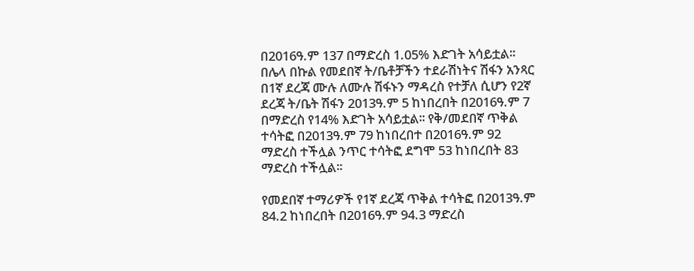በ2016ዓ.ም 137 በማድረስ 1.05% እድገት አሳይቷል፡፡ በሌላ በኩል የመደበኛ ት/ቤቶቻችን ተደራሽነትና ሽፋን አንጻር በ1ኛ ደረጃ ሙሉ ለሙሉ ሽፋኑን ማዳረስ የተቻለ ሲሆን የ2ኛ ደረጃ ት/ቤት ሽፋን 2013ዓ.ም 5 ከነበረበት በ2016ዓ.ም 7 በማድረስ የ14% እድገት አሳይቷል፡፡ የቅ/መደበኛ ጥቅል ተሳትፎ በ2013ዓ.ም 79 ከነበረበተ በ2016ዓ.ም 92 ማድረስ ተችሏል ንጥር ተሳትፎ ደግሞ 53 ከነበረበት 83 ማድረስ ተችሏል፡፡

የመደበኛ ተማሪዎች የ1ኛ ደረጃ ጥቅል ተሳትፎ በ2013ዓ.ም 84.2 ከነበረበት በ2016ዓ.ም 94.3 ማድረስ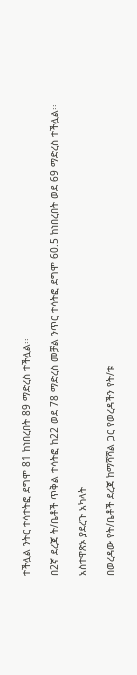ተችሏል ንትር ተሳተትፎ ደግሞ 81 ከነበረበት 89 ማድረስ ተችሏል፡፡

በ2ኛ ደረጃ ት/ቤቶች ጥቅል ተሳትፎ ከ22 ወደ 78 ማድረስ መቻል ንጥር ተሳትፎ ደግሞ 60.5 ከነበረበት ወደ 69 ማድረስ ተችሏል፡፡

አስተዋጽኦ ያደረጉ አካላት

በወረዳው የት/ቤቶች ደረጃ ከማሻሻል ጋር የወረዳችን የት/ቱ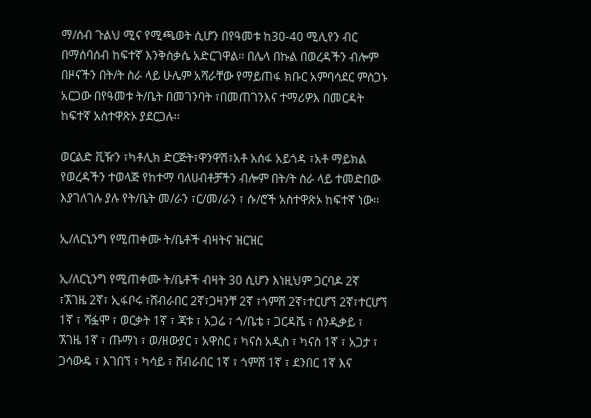ማ/ሰብ ጉልህ ሚና የሚጫወት ሲሆን በየዓመቱ ከ30-40 ሚሊየን ብር በማሰባሰብ ከፍተኛ እንቅስቃሴ አድርገዋል፡፡ በሌላ በኩል በወረዳችን ብሎም በዞናችን በት/ት ስራ ላይ ሁሌም አሻራቸው የማይጠፋ ክቡር አምባሳደር ምስጋኑ አርጋው በየዓመቱ ት/ቤት በመገንባት ፣በመጠገንእና ተማሪዎእ በመርዳት ከፍተኛ አስተዋጽኦ ያደርጋሉ፡፡

ወርልድ ቪዥን ፣ካቶሊክ ድርጅት፣ዋንዋሽ፣አቶ አሰፋ አይጎዳ ፣አቶ ማይክል የወረዳችን ተወላጅ የከተማ ባለሀብቶቻችን ብሎም በት/ት ስራ ላይ ተመድበው እያገለገሉ ያሉ የት/ቤት መ/ራን ፣ር/መ/ራን ፣ ሱ/ሮች አስተዋጽኦ ከፍተኛ ነው፡፡

ኢ/ለርኒንግ የሚጠቀሙ ት/ቤቶች ብዛትና ዝርዝር

ኢ/ለርኒንግ የሚጠቀሙ ት/ቤቶች ብዛት 30 ሲሆን እነዚህም ጋርባዶ 2ኛ ፣ኧገዜ 2ኛ፣ ኢፋቦሩ ፣ሸብራበር 2ኛ፣ጋዛንቸ 2ኛ ፣ጎምሸ 2ኛ፣ተርሆኘ 2ኛ፣ተርሆኘ 1ኛ ፣ ሻፏሞ ፣ ወርቃት 1ኛ ፣ ጃቱ ፣ አጋሬ ፣ ጎ/ቤቴ ፣ ጋርዳሼ ፣ ሰንዲቃይ ፣ ኧገዜ 1ኛ ፣ ጡማነ ፣ ወ/ዘውያር ፣ አዋስር ፣ ካናስ አዲስ ፣ ካናስ 1ኛ ፣ አጋታ ፣ ጋሳውዴ ፣ እገበኘ ፣ ካሳይ ፣ ሸብራበር 1ኛ ፣ ጎምሸ 1ኛ ፣ ደንበር 1ኛ እና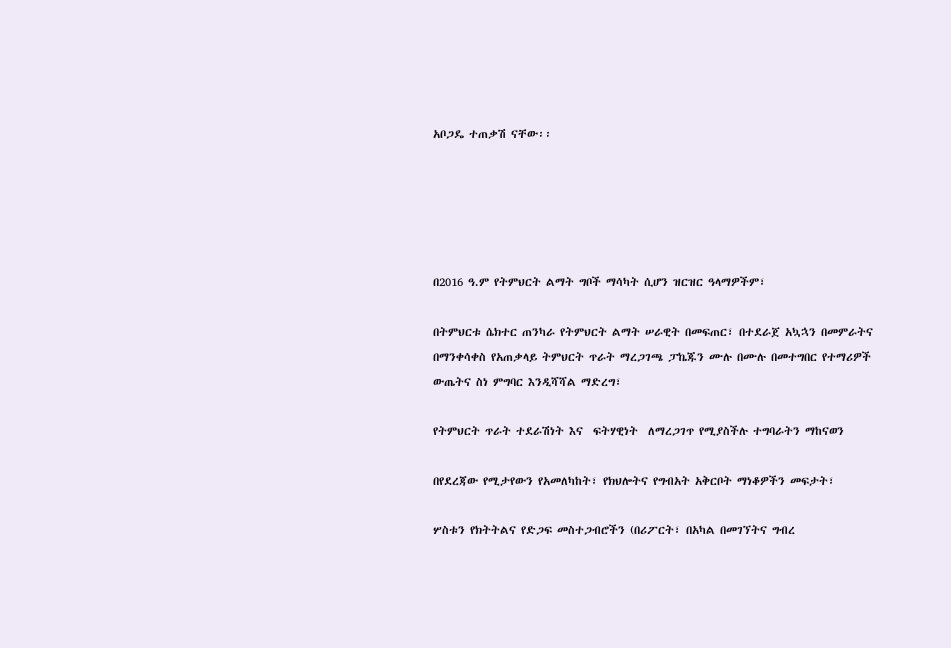አቦጋዴ ተጠቃሽ ናቸው፡፡





በ2016 ዓ.ም የትምህርት ልማት ግቦች ማሳካት ሲሆን ዝርዝር ዓላማዎችም፣

በትምህርቱ ሴክተር ጠንካራ የትምህርት ልማት ሠራዊት በመፍጠር፣ በተደራጀ አኳኋን በመምራትና በማንቀሳቀስ የአጠቃላይ ትምህርት ጥራት ማረጋገጫ ፓኬጁን ሙሉ በሙሉ በመተግበር የተማሪዎች ውጤትና ስነ ምግባር እንዲሻሻል ማድረግ፣

የትምህርት ጥራት ተደራሽነት እና  ፍትሃዊነት  ለማረጋገጥ የሚያስችሉ ተግባራትን ማከናወን

በየደረጃው የሚታየውን የአመለካከት፣ የክህሎትና የግብአት አቅርቦት ማነቆዎችን መፍታት፣

ሦስቱን የክትትልና የድጋፍ መስተጋብሮችን (በሪፖርት፣ በአካል በመገኘትና ግብረ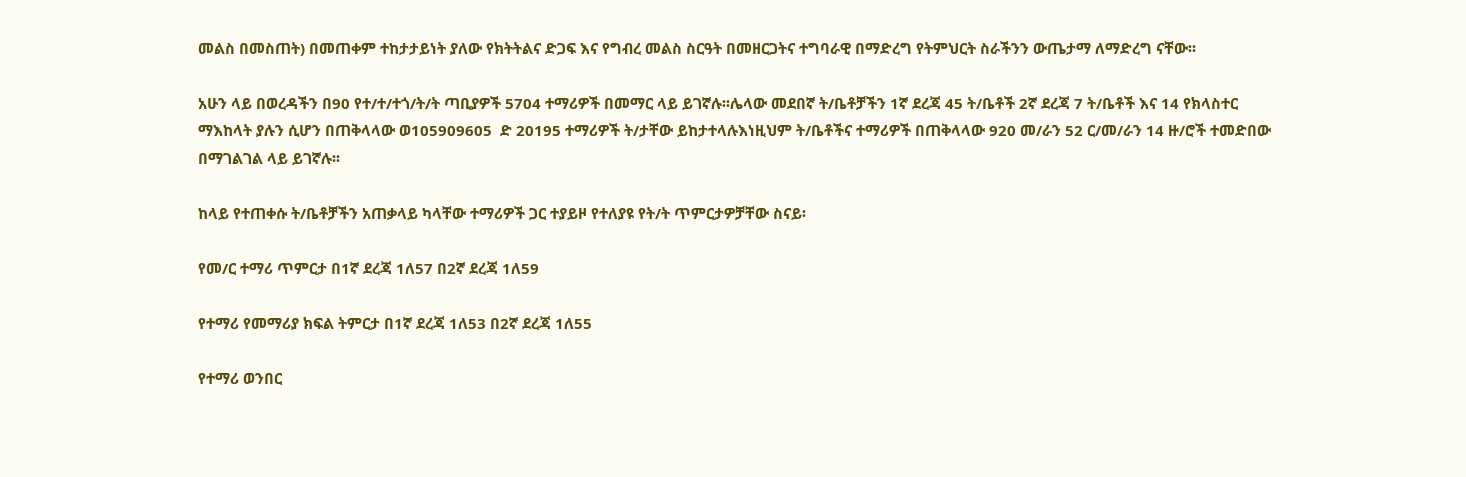መልስ በመስጠት) በመጠቀም ተከታታይነት ያለው የክትትልና ድጋፍ እና የግብረ መልስ ስርዓት በመዘርጋትና ተግባራዊ በማድረግ የትምህርት ስራችንን ውጤታማ ለማድረግ ናቸው፡፡

አሁን ላይ በወረዳችን በ90 የተ/ተ/ተጎ/ት/ት ጣቢያዎች 5704 ተማሪዎች በመማር ላይ ይገኛሉ፡፡ሌላው መደበኛ ት/ቤቶቻችን 1ኛ ደረጃ 45 ት/ቤቶች 2ኛ ደረጃ 7 ት/ቤቶች እና 14 የክላስተር ማእከላት ያሉን ሲሆን በጠቅላላው ወ105909605  ድ 20195 ተማሪዎች ት/ታቸው ይከታተላሉእነዚህም ት/ቤቶችና ተማሪዎች በጠቅላላው 920 መ/ራን 52 ር/መ/ራን 14 ዙ/ሮች ተመድበው በማገልገል ላይ ይገኛሉ፡፡

ከላይ የተጠቀሱ ት/ቤቶቻችን አጠቃላይ ካላቸው ተማሪዎች ጋር ተያይዞ የተለያዩ የት/ት ጥምርታዎቻቸው ስናይ፡

የመ/ር ተማሪ ጥምርታ በ1ኛ ደረጃ 1ለ57 በ2ኛ ደረጃ 1ለ59

የተማሪ የመማሪያ ክፍል ትምርታ በ1ኛ ደረጃ 1ለ53 በ2ኛ ደረጃ 1ለ55

የተማሪ ወንበር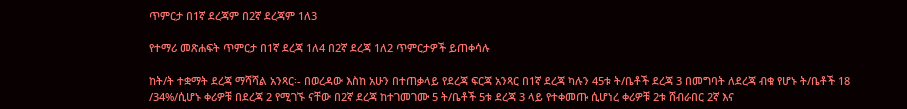ጥምርታ በ1ኛ ደረጃም በ2ኛ ደረጃም 1ለ3

የተማሪ መጽሐፍት ጥምርታ በ1ኛ ደረጃ 1ለ4 በ2ኛ ደረጃ 1ለ2 ጥምርታዎች ይጠቀሳሉ

ከት/ት ተቋማት ደረጃ ማሻሻል አንጻር፡- በወረዳው እስከ አሁን በተጠቃላይ የደረጃ ፍርጃ አንጻር በ1ኛ ደረጃ ካሉን 45ቱ ት/ቤቶች ደረጃ 3 በመግባት ለደረጃ ብቁ የሆኑ ት/ቤቶች 18 /34%/ሲሆኑ ቀሪዎቹ በደረጃ 2 የሚገኙ ናቸው በ2ኛ ደረጃ ከተገመገሙ 5 ት/ቤቶች 5ቱ ደረጃ 3 ላይ የተቀመጡ ሲሆነረ ቀሪዎቹ 2ቱ ሸብራበር 2ኛ እና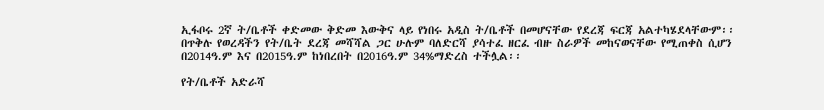ኢፋቦሩ 2ኛ ት/ቤቶች ቀድመው ቅድመ እውቅና ላይ የነበሩ አዲስ ት/ቤቶች በመሆናቸው የደረጃ ፍርጃ አልተካሄደላቸውም፡፡ በጥቅሉ የወረዳችን የት/ቤት ደረጃ መሻሻል ጋር ሁሉም ባለድርሻ ያሳተፈ ዘርፈ ብዙ ስራዎች መከናወናቸው የሚጠቀስ ሲሆን በ2014ዓ.ም እና በ2015ዓ.ም ከነበረበት በ2016ዓ.ም 34%ማድረስ ተችሏል፡፡

የት/ቤቶች አድራሻ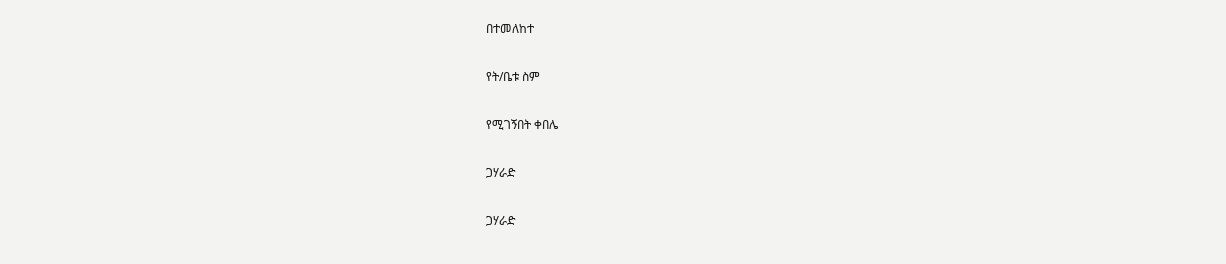በተመለከተ

የት/ቤቱ ስም

የሚገኝበት ቀበሌ

ጋሃራድ

ጋሃራድ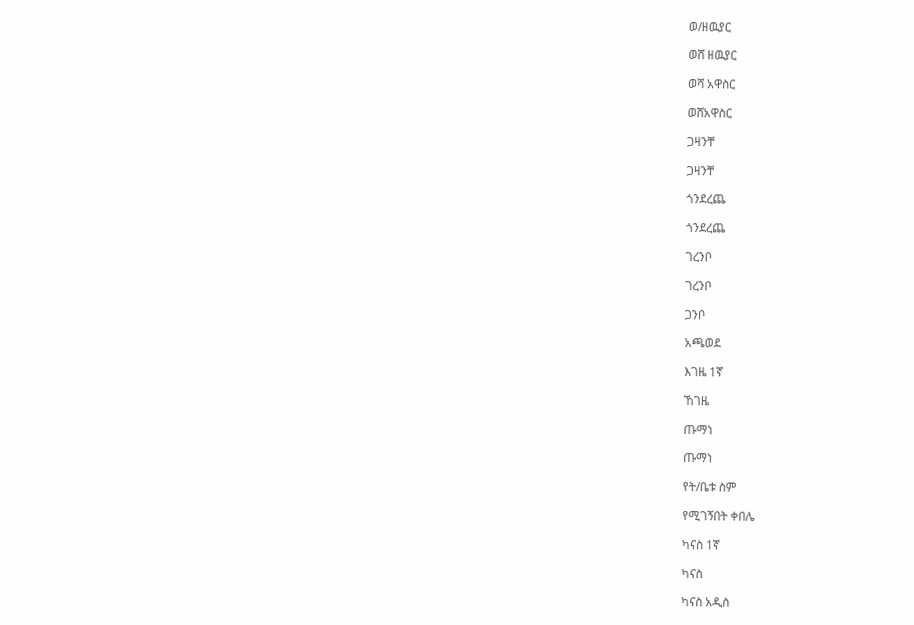ወ/ዘዉያር

ወሸ ዘዉያር

ወሻ አዋስር

ወሸአዋስር

ጋዛንቸ

ጋዛንቸ

ጎንደረጨ

ጎንደረጨ

ገረንቦ

ገረንቦ

ጋንቦ

አጫወደ

እገዜ 1ኛ

ኸገዜ

ጡማነ

ጡማነ

የት/ቤቱ ስም

የሚገኝበት ቀበሌ

ካናስ 1ኛ

ካናስ

ካናስ አዲስ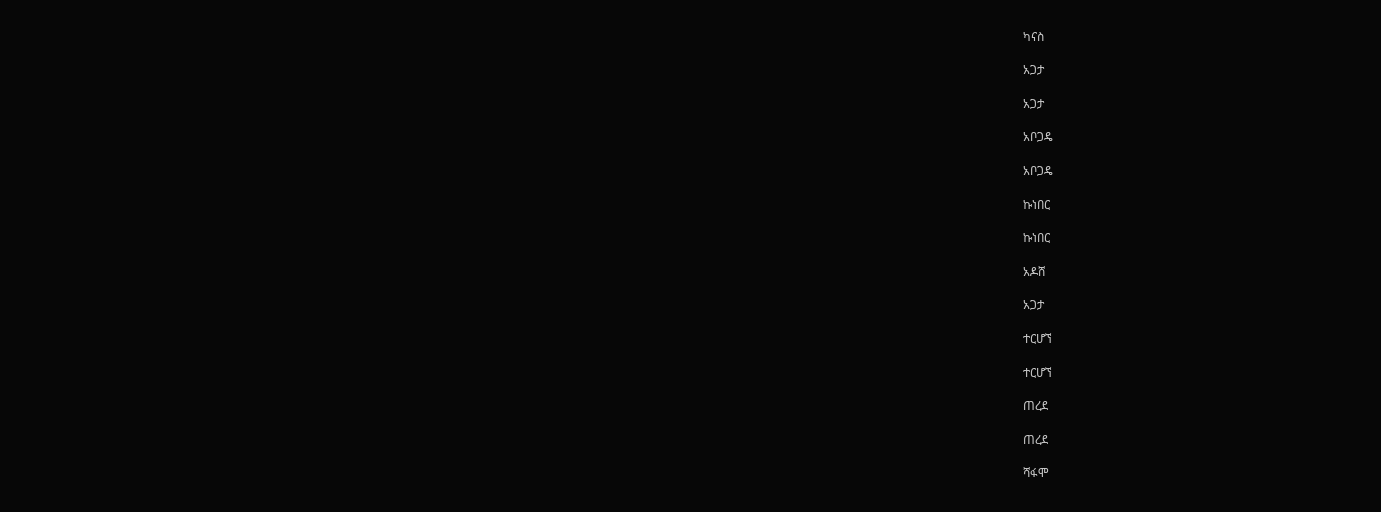ካናስ

አጋታ

አጋታ

አቦጋዴ

አቦጋዴ

ኩነበር

ኩነበር

አዶሸ

አጋታ

ተርሆኘ

ተርሆኘ

ጠረደ

ጠረደ

ሻፋሞ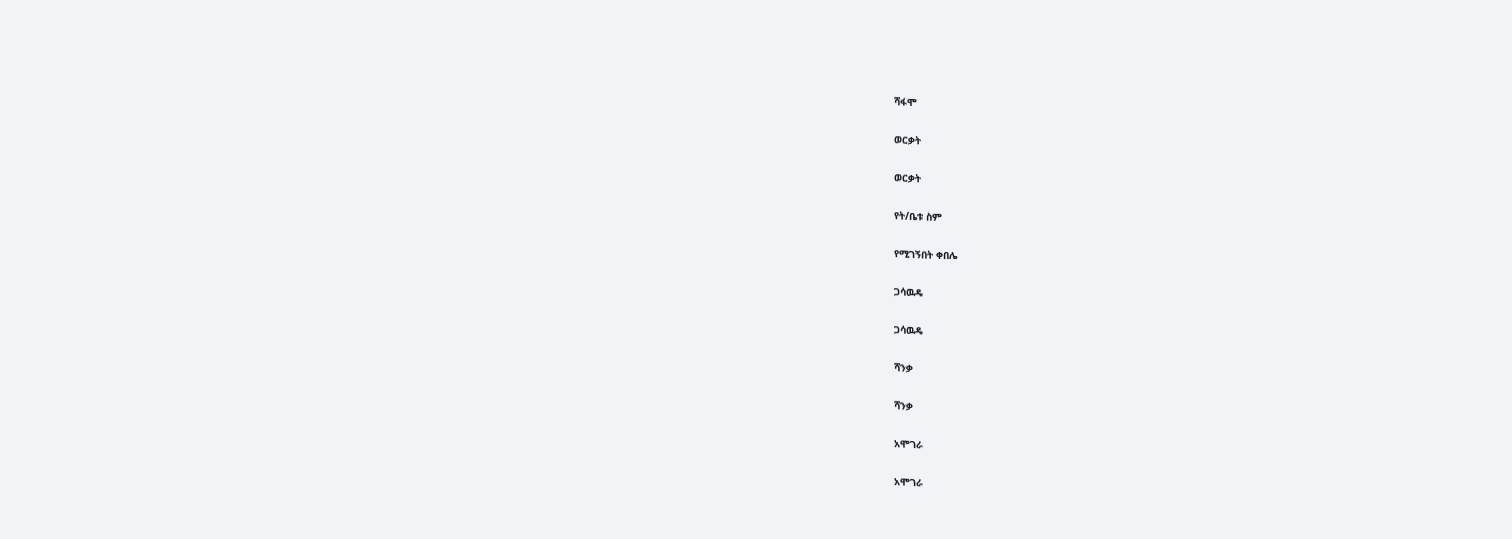ሻፋሞ

ወርቃት

ወርቃት

የት/ቤቱ ስም

የሚገኝበት ቀበሌ

ጋሳዉዴ

ጋሳዉዴ

ሻንቃ

ሻንቃ

አሞገራ

አሞገራ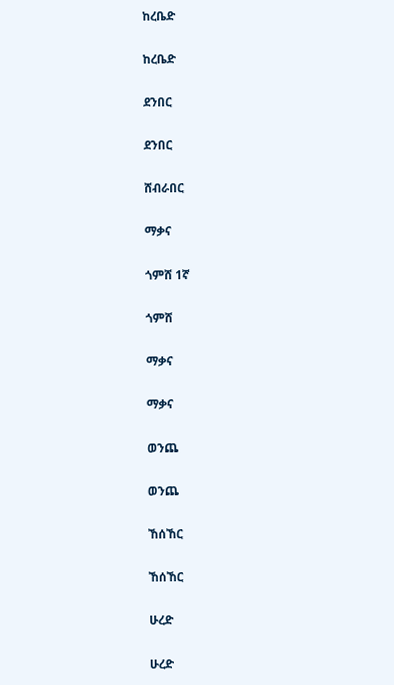ከረቤድ

ከረቤድ

ደንበር

ደንበር

ሸብራበር

ማቃና

ጎምሸ 1ኛ

ጎምሸ

ማቃና

ማቃና

ወንጨ

ወንጨ

ኸሰኸር

ኸሰኸር

ሁረድ

ሁረድ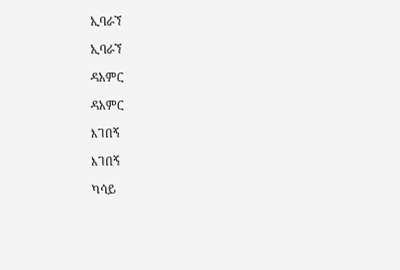ኢባራኘ

ኢባራኘ

ዳአምር

ዳአምር

እገበኝ

እገበኝ

ካሳይ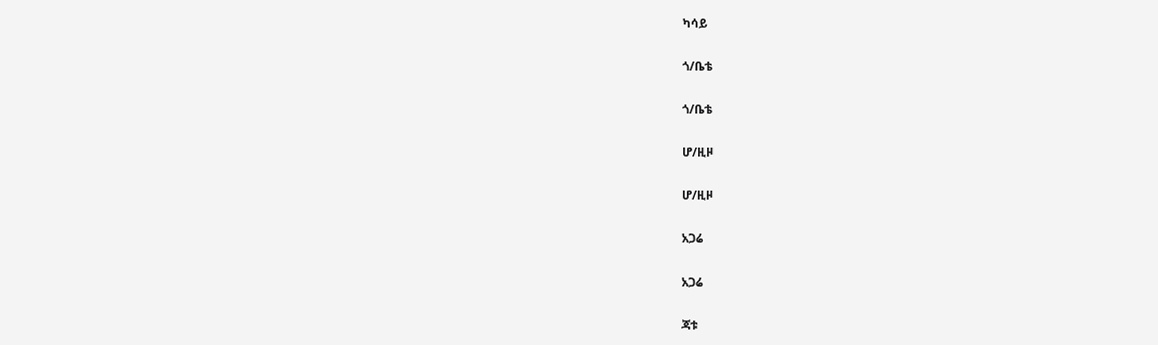ካሳይ

ጎ/ቤቴ

ጎ/ቤቴ

ሆ/ዚዞ

ሆ/ዚዞ

አጋሬ

አጋሬ

ጃቱ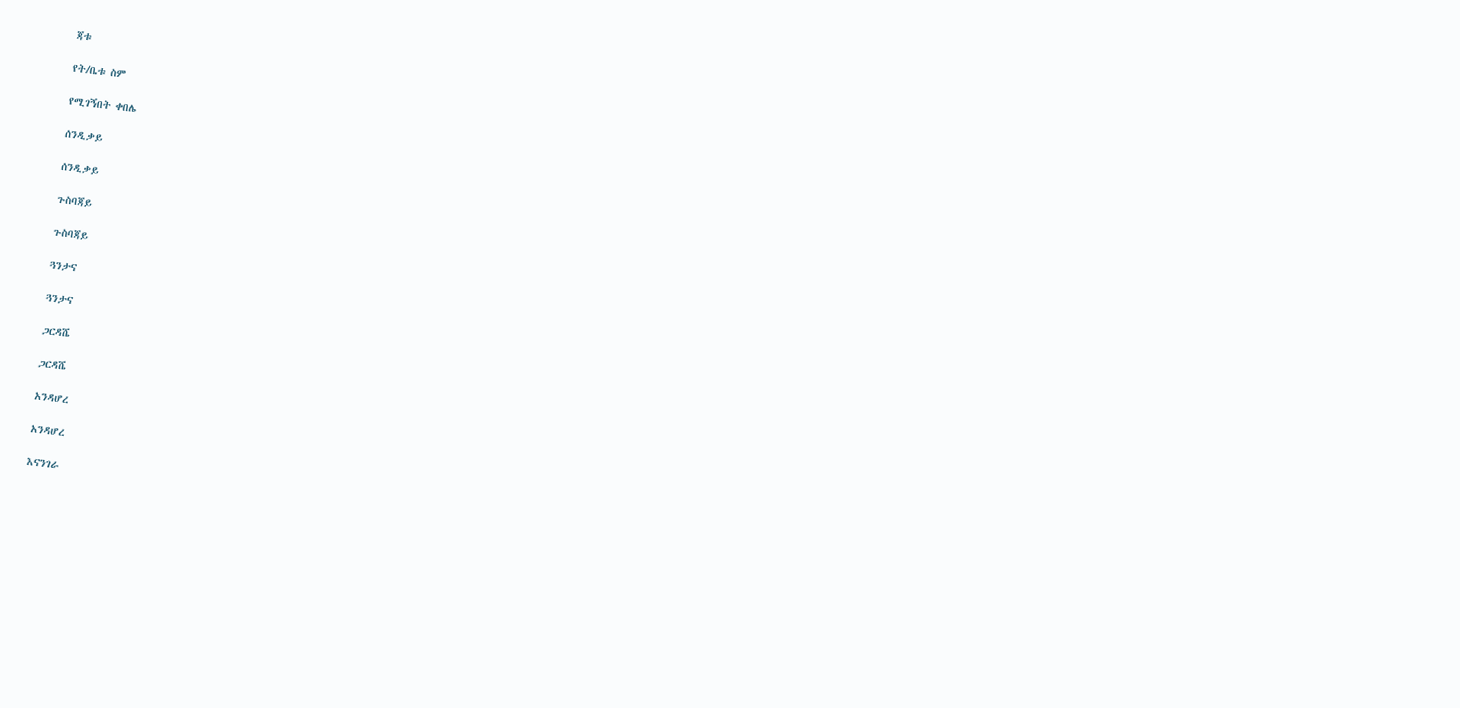ጃቱ

የት/ቤቱ ስም

የሚገኝበት ቀበሌ

ሰንዲቃይ

ሰንዲቃይ

ጉስባጃይ

ጉስባጃይ

ጓንታና

ጓንታና

ጋርዳሼ

ጋርዳሼ

አንዳሆረ

አንዳሆረ

እናንገራ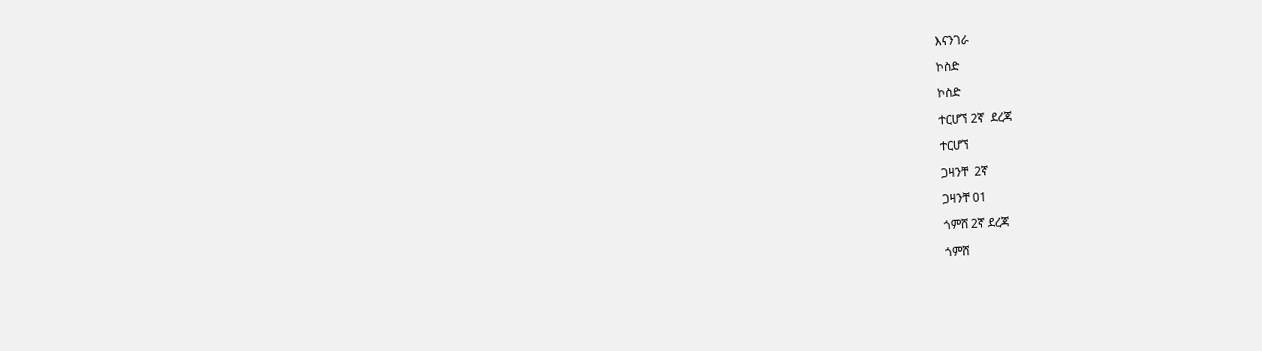እናንገራ

ኮስድ

ኮስድ

ተርሆኘ 2ኛ  ደረጃ

ተርሆኘ

ጋዛንቸ  2ኛ

ጋዛንቸ 01

ጎምሸ 2ኛ ደረጃ

ጎምሸ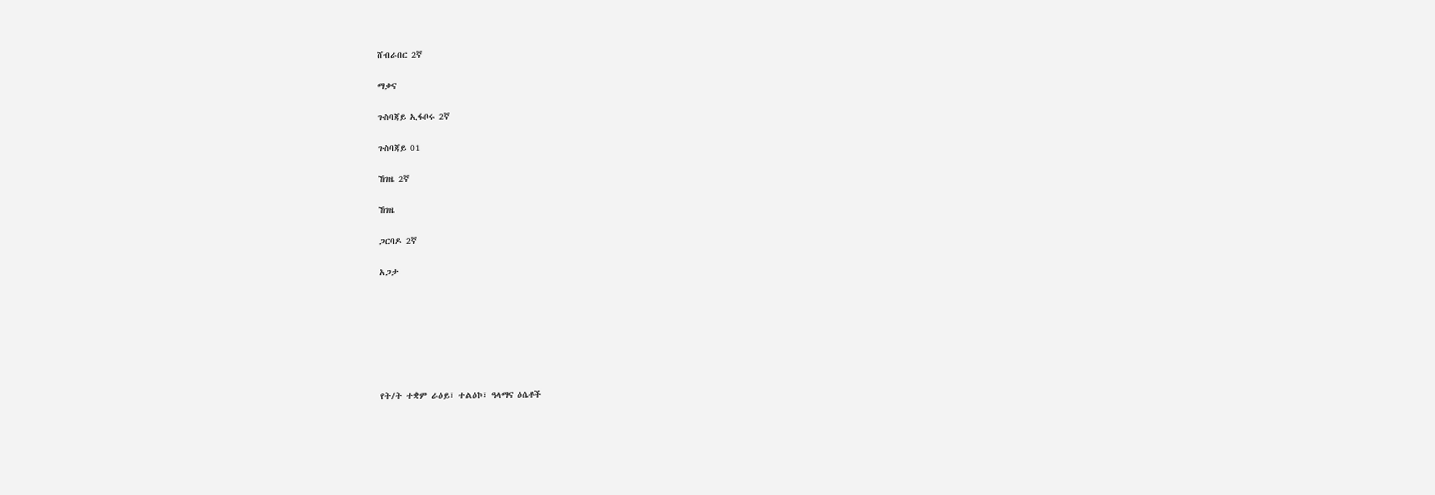ሸብራበር 2ኛ

ማቃና

ጉስባጃይ ኢፋቦሩ 2ኛ

ጉስባጃይ 01

ኸገዜ 2ኛ

ኸገዜ

ጋርባዶ 2ኛ

አጋታ







የት/ት ተቋም ራዕይ፣ ተልዕኮ፣ ዓላማና ዕሴቶች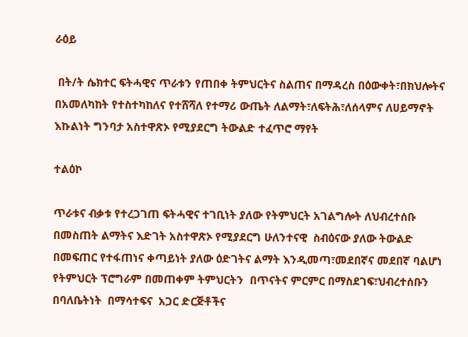ራዕይ

 በት/ት ሴክተር ፍትሓዊና ጥራቱን የጠበቀ ትምህርትና ስልጠና በማዳረስ በዕውቀት፣በክህሎትና በአመለካከት የተስተካከለና የተሸሻለ የተማሪ ውጤት ለልማት፣ለፍትሕ፣ለሰላምና ለሀይማኖት እኩልነት ግንባታ አስተዋጽኦ የሚያደርግ ትውልድ ተፈጥሮ ማየት

ተልዕኮ

ጥራቱና ብቃቱ የተረጋገጠ ፍትሓዊና ተገቢነት ያለው የትምህርት አገልግሎት ለህብረተሰቡ በመስጠት ልማትና እድገት አስተዋጽኦ የሚያደርግ ሁለንተናዊ  ስብዕናው ያለው ትውልድ በመፍጠር የተፋጠነና ቀጣይነት ያለው ዕድገትና ልማት እንዲመጣ፣መደበኛና መደበኛ ባልሆነ የትምህርት ፕሮግራም በመጠቀም ትምህርትን  በጥናትና ምርምር በማስደገፍ፣ህብረተሰቡን  በባለቤትነት  በማሳተፍና  አጋር ድርጅቶችና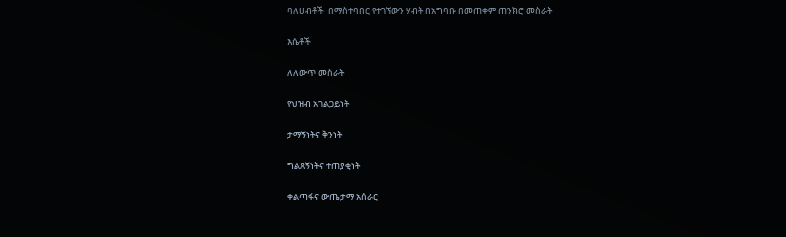ባለሀብቶች  በማስተባበር የተገኘውን ሃብት በአግባቡ በመጠቀም ጠንክሮ መስራት

እሴቶች

ለለውጥ መስራት

የህዝብ አገልጋይነት

ታማኝነትና ቅንነት

ግልጸኝነትና ተጠያቂነት

ቀልጣፋና ውጤታማ አሰራር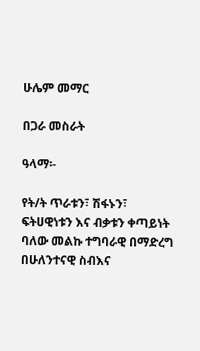ሁሌም መማር

በጋራ መስራት

ዓላማ፡-

የት/ት ጥራቱን፣ ሽፋኑን፣ ፍትሀዊነቱን እና ብቃቱን ቀጣይነት ባለው መልኩ ተግባራዊ በማድረግ በሁለንተናዊ ስብእና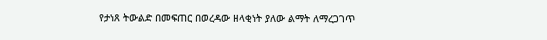የታነጸ ትውልድ በመፍጠር በወረዳው ዘላቂነት ያለው ልማት ለማረጋገጥ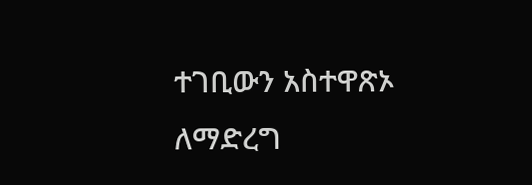ተገቢውን አስተዋጽኦ ለማድረግ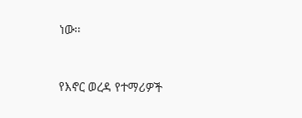ነው፡፡



የእኖር ወረዳ የተማሪዎች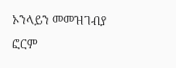ኦንላይን መመዝገብያ ፎርም